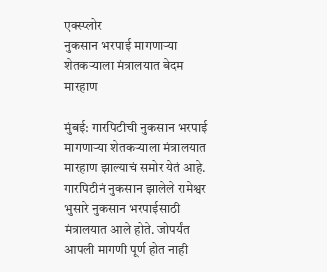एक्स्प्लोर
नुकसान भरपाई मागणाऱ्या शेतकऱ्याला मंत्रालयात बेदम मारहाण

मुंबई: गारपिटीची नुकसान भरपाई मागणाऱ्या शेतकऱ्याला मंत्रालयात मारहाण झाल्याचं समोर येतं आहे. गारपिटीनं नुकसान झालेले रामेश्वर भुसारे नुकसान भरपाईसाठी मंत्रालयात आले होते. जोपर्यंत आपली मागणी पूर्ण होत नाही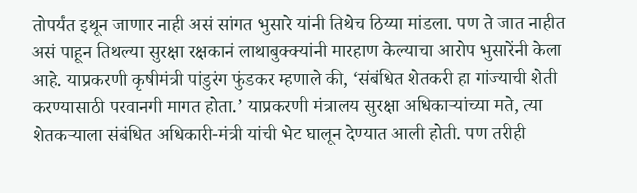तोपर्यंत इथून जाणार नाही असं सांगत भुसारे यांनी तिथेच ठिय्या मांडला. पण ते जात नाहीत असं पाहून तिथल्या सुरक्षा रक्षकानं लाथाबुक्क्यांनी मारहाण केल्याचा आरोप भुसारेंनी केला आहे. याप्रकरणी कृषीमंत्री पांडुरंग फुंडकर म्हणाले की, ‘संबंधित शेतकरी हा गांज्याची शेती करण्यासाठी परवानगी मागत होता.’ याप्रकरणी मंत्रालय सुरक्षा अधिकाऱ्यांच्या मते, त्या शेतकऱ्याला संबंधित अधिकारी-मंत्री यांची भेट घालून देण्यात आली होती. पण तरीही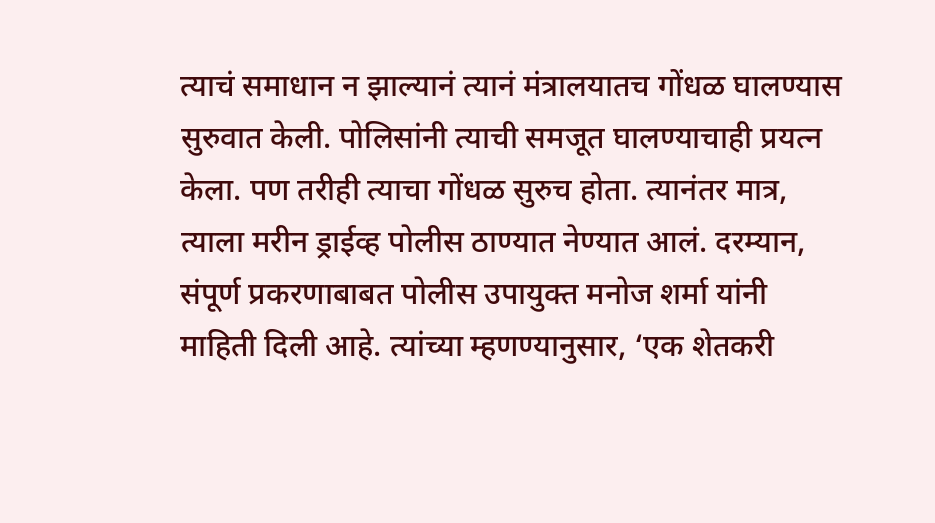त्याचं समाधान न झाल्यानं त्यानं मंत्रालयातच गोंधळ घालण्यास सुरुवात केली. पोलिसांनी त्याची समजूत घालण्याचाही प्रयत्न केला. पण तरीही त्याचा गोंधळ सुरुच होता. त्यानंतर मात्र, त्याला मरीन ड्राईव्ह पोलीस ठाण्यात नेण्यात आलं. दरम्यान, संपूर्ण प्रकरणाबाबत पोलीस उपायुक्त मनोज शर्मा यांनी माहिती दिली आहे. त्यांच्या म्हणण्यानुसार, ‘एक शेतकरी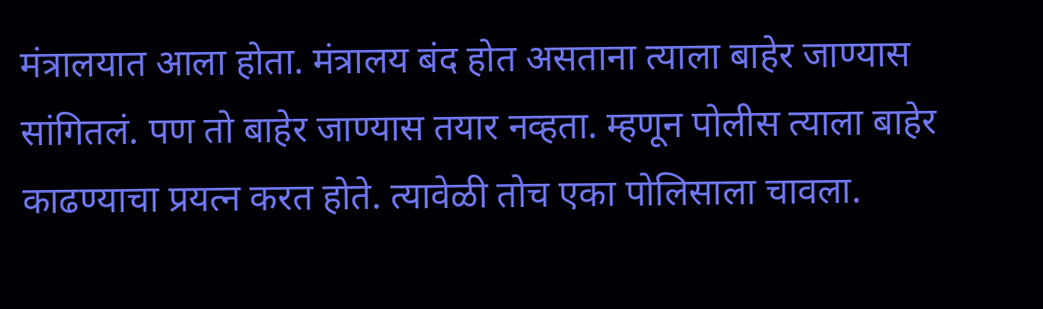मंत्रालयात आला होता. मंत्रालय बंद होत असताना त्याला बाहेर जाण्यास सांगितलं. पण तो बाहेर जाण्यास तयार नव्हता. म्हणून पोलीस त्याला बाहेर काढण्याचा प्रयत्न करत होते. त्यावेळी तोच एका पोलिसाला चावला.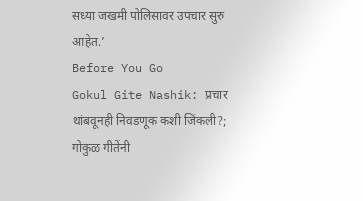सध्या जखमी पोलिसावर उपचार सुरु आहेत.’
Before You Go
Gokul Gite Nashik: प्रचार थांबवूनही निवडणूक कशी जिंकली?; गोकुळ गीतेंनी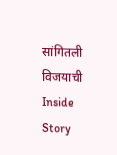सांगितली विजयाची Inside Story